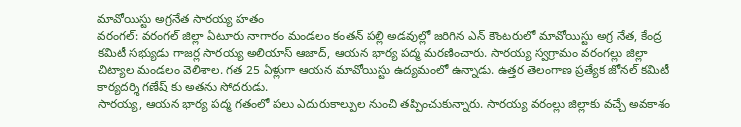మావోయిస్టు అగ్రనేత సారయ్య హతం
వరంగల్: వరంగల్ జిల్లా ఏటూరు నాగారం మండలం కంతన్ పల్లి అడవుల్లో జరిగిన ఎన్ కౌంటరులో మావోయిస్టు అగ్ర నేత, కేంద్ర కమిటీ సభ్యుడు గాజర్ల సారయ్య అలియాస్ ఆజాద్, ఆయన భార్య పద్మ మరణించారు. సారయ్య స్వగ్రామం వరంగల్లు జిల్లా చిట్యాల మండలం వెలిశాల. గత 25 ఏళ్లుగా ఆయన మావోయిస్టు ఉద్యమంలో ఉన్నాడు. ఉత్తర తెలంగాణ ప్రత్యేక జోనల్ కమిటీ కార్యదర్శి గణేష్ కు అతను సోదరుడు.
సారయ్య, ఆయన భార్య పద్మ గతంలో పలు ఎదురుకాల్పుల నుంచి తప్పించుకున్నారు. సారయ్య వరంల్లు జిల్లాకు వచ్చే అవకాశం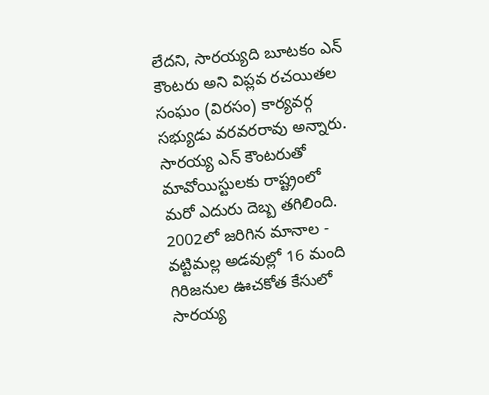లేదని, సారయ్యది బూటకం ఎన్ కౌంటరు అని విప్లవ రచయితల సంఘం (విరసం) కార్యవర్గ సభ్యుడు వరవరరావు అన్నారు. సారయ్య ఎన్ కౌంటరుతో మావోయిస్టులకు రాష్ట్రంలో మరో ఎదురు దెబ్బ తగిలింది. 2002లో జరిగిన మానాల - వట్టిమల్ల అడవుల్లో 16 మంది గిరిజనుల ఊచకోత కేసులో సారయ్య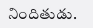నిందితుడు.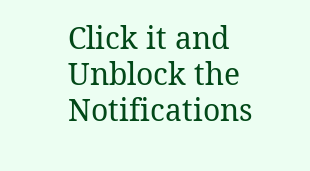Click it and Unblock the Notifications